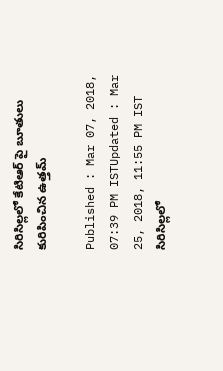సిరిసిల్లలో కేటిఆర్ పై బూతులు కురిపించిన ఉత్తమ్

Published : Mar 07, 2018, 07:39 PM ISTUpdated : Mar 25, 2018, 11:55 PM IST
సిరిసిల్లలో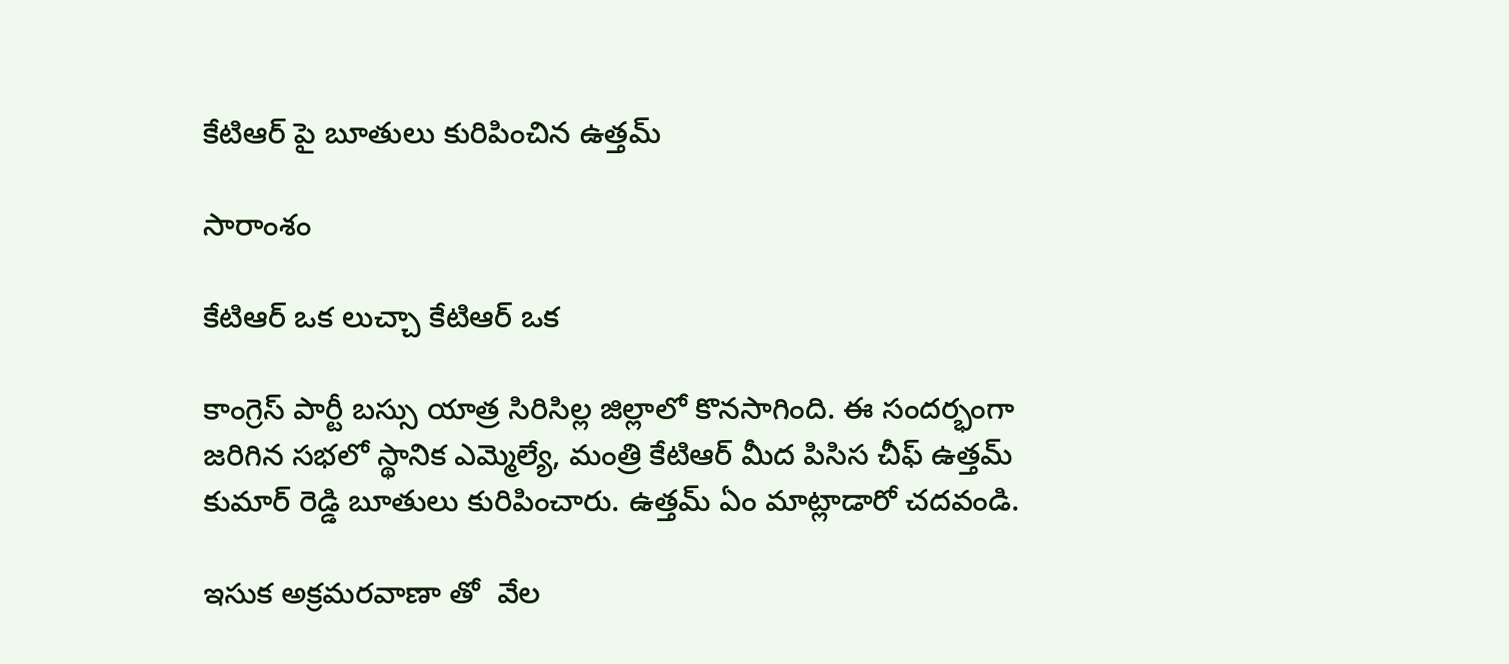కేటిఆర్ పై బూతులు కురిపించిన ఉత్తమ్

సారాంశం

కేటిఆర్ ఒక లుచ్చా కేటిఆర్ ఒక

కాంగ్రెస్ పార్టీ బస్సు యాత్ర సిరిసిల్ల జిల్లాలో కొనసాగింది. ఈ సందర్భంగా జరిగిన సభలో స్థానిక ఎమ్మెల్యే, మంత్రి కేటిఆర్ మీద పిసిస చీఫ్ ఉత్తమ్ కుమార్ రెడ్డి బూతులు కురిపించారు. ఉత్తమ్ ఏం మాట్లాడారో చదవండి.

ఇసుక అక్రమరవాణా తో  వేల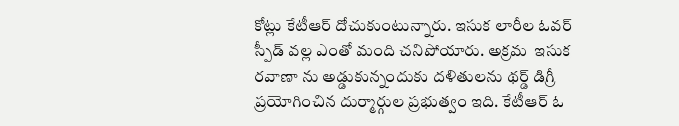కోట్లు కేటీఆర్ దోచుకుంటున్నారు. ఇసుక లారీల ఓవర్ స్పీడ్ వల్ల ఎంతో మంది చనిపోయారు. అక్రమ  ఇసుక రవాణా ను అడ్డుకున్నందుకు దళితులను థర్డ్ డిగ్రీ ప్రయోగించిన దుర్మార్గుల ప్రభుత్వం ఇది. కేటీఆర్ ఓ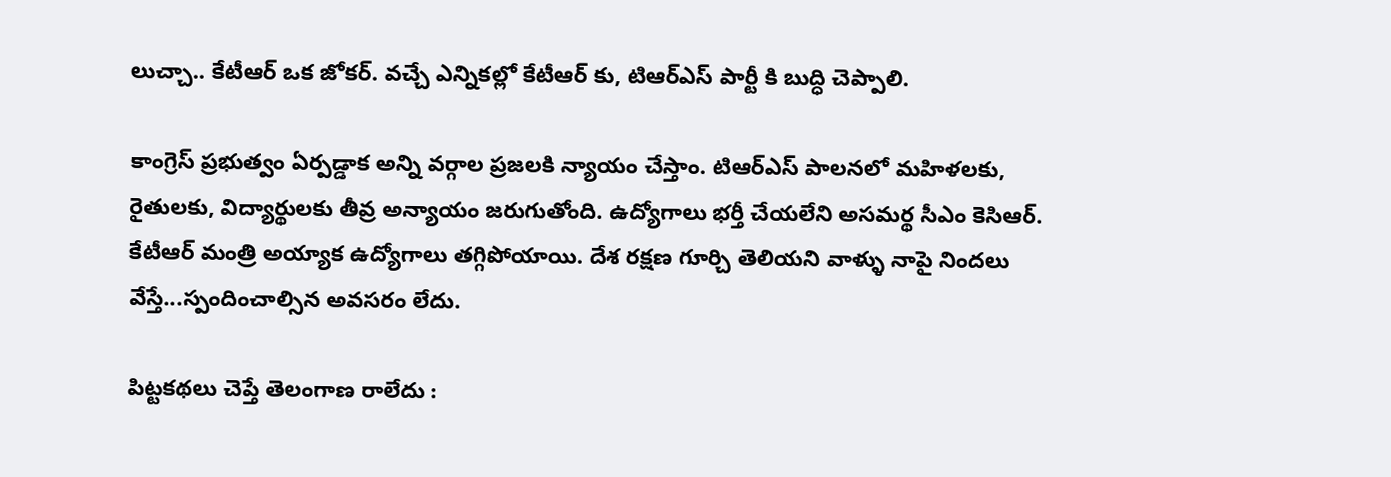లుచ్చా.. కేటీఆర్ ఒక జోకర్. వచ్చే ఎన్నికల్లో కేటీఆర్ కు, టిఆర్ఎస్ పార్టీ కి బుద్ధి చెప్పాలి.

కాంగ్రెస్ ప్రభుత్వం ఏర్పడ్డాక అన్ని వర్గాల ప్రజలకి న్యాయం చేస్తాం. టిఆర్ఎస్ పాలనలో మహిళలకు, రైతులకు, విద్యార్థులకు తీవ్ర అన్యాయం జరుగుతోంది. ఉద్యోగాలు భర్తీ చేయలేని అసమర్థ సీఎం కెసిఆర్. కేటీఆర్ మంత్రి అయ్యాక ఉద్యోగాలు తగ్గిపోయాయి. దేశ రక్షణ గూర్చి తెలియని వాళ్ళు నాపై నిందలు వేస్తే...స్పందించాల్సిన అవసరం లేదు.

పిట్టకథలు చెప్తే తెలంగాణ రాలేదు :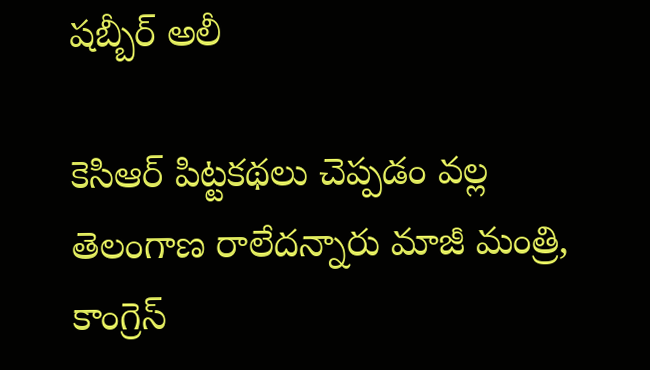షబ్బీర్ అలీ

కెసిఆర్ పిట్టకథలు చెప్పడం వల్ల తెలంగాణ రాలేదన్నారు మాజీ మంత్రి, కాంగ్రెస్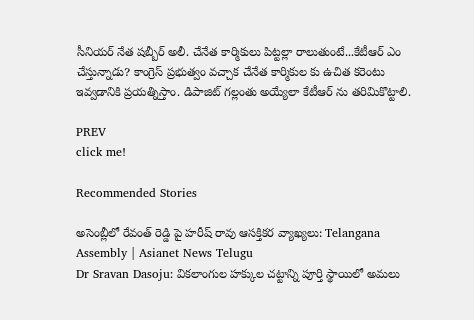సీనియర్ నేత షబ్బీర్ అలీ. చేనేత కార్మికులు పిట్టల్లా రాలుతుంటే...కేటీఆర్ ఎం చేస్తున్నాడు? కాంగ్రెస్ ప్రభుత్వం వచ్చాక చేనేత కార్మికుల కు ఉచిత కరెంటు ఇవ్వడానికి ప్రయత్నిస్తాం. డిపాజిట్ గల్లంతు అయ్యేలా కేటీఆర్ ను తరిమికొట్టాలి.

PREV
click me!

Recommended Stories

అసెంబ్లీలో రేవంత్ రెడ్డి పై హరీష్ రావు ఆసక్తికర వ్యాఖ్యలు: Telangana Assembly | Asianet News Telugu
Dr Sravan Dasoju: వికలాంగుల హక్కుల చట్టాన్ని పూర్తి స్థాయిలో అమలు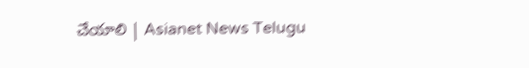చేయాలి | Asianet News Telugu